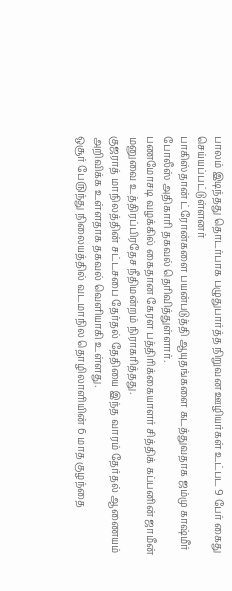பாலம் இடிந்தது தொடர்பாக பழுதுபார்த்த நிறுவன ஊழியர்கள் உட்பட 9 பேர் கைது செய்யப்பட்டுள்ளனர்
பாகிஸ்தான் ட்ரோன்களை பயன்படுத்தி ஆயுதங்களை கடத்துவதாக ஜம்மு காஷ்மீர் போலீஸ் அதிகாரி தகவல் தெரிவித்துள்ளார்.
பணமோசடி வழக்கில் கைதான கேரள பத்திரிக்கையாளர் சித்திக் கப்பனின் ஜாமீன் மனுவை உத்திரப்பிரதேச நீதிமன்றம் நிராகரித்தது.
குஜராத் மாநிலத்தின் சட்டசபை தேர்தல் தேதியை இந்த வாரம் தேர்தல் ஆணையம் அறிவிக்க உள்ளதாக தகவல் வெளியாகி உள்ளது.
ஒசூர் பே௫ந்து நிலையத்தில் வடமாநில தொழிலாளியின் 6 மாத குழந்தை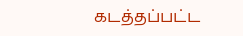கடத்தப்பட்ட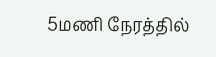5மணி நேரத்தில்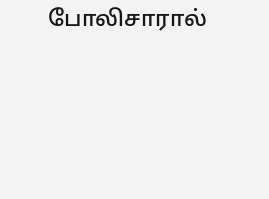போலிசாரால்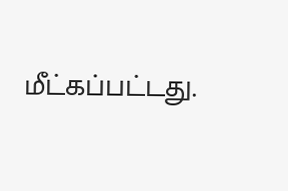மீட்கப்பட்டது.